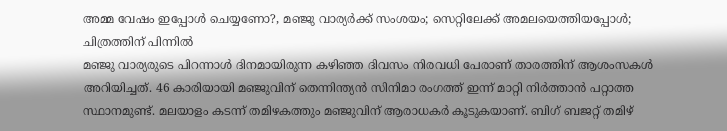അമ്മ വേഷം ഇപ്പോൾ ചെയ്യണോ?, മഞ്ജു വാര്യർക്ക് സംശയം; സെറ്റിലേക്ക് അമലയെത്തിയപ്പോൾ; ചിത്രത്തിന് പിന്നിൽ
മഞ്ജു വാര്യരുടെ പിറന്നാൾ ദിനമായിരുന്ന കഴിഞ്ഞ ദിവസം നിരവധി പേരാണ് താരത്തിന് ആശംസകൾ അറിയിച്ചത്. 46 കാരിയായി മഞ്ജുവിന് തെന്നിന്ത്യൻ സിനിമാ രംഗത്ത് ഇന്ന് മാറ്റി നിർത്താൻ പറ്റാത്ത സ്ഥാനമുണ്ട്. മലയാളം കടന്ന് തമിഴകത്തും മഞ്ജുവിന് ആരാധകർ കൂടുകയാണ്. ബിഗ് ബജറ്റ് തമിഴ്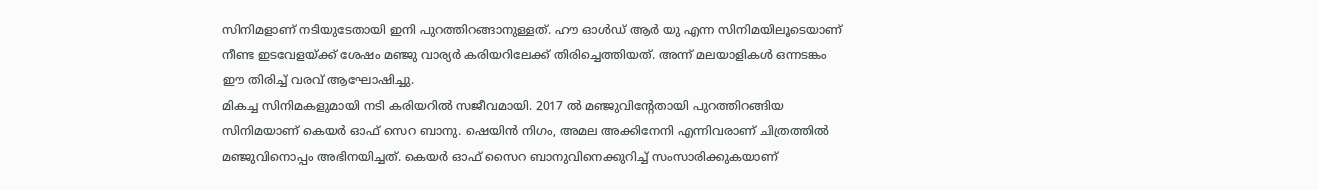സിനിമളാണ് നടിയുടേതായി ഇനി പുറത്തിറങ്ങാനുള്ളത്. ഹൗ ഓൾഡ് ആർ യു എന്ന സിനിമയിലൂടെയാണ് നീണ്ട ഇടവേളയ്ക്ക് ശേഷം മഞ്ജു വാര്യർ കരിയറിലേക്ക് തിരിച്ചെത്തിയത്. അന്ന് മലയാളികൾ ഒന്നടങ്കം ഈ തിരിച്ച് വരവ് ആഘോഷിച്ചു.
മികച്ച സിനിമകളുമായി നടി കരിയറിൽ സജീവമായി. 2017 ൽ മഞ്ജുവിന്റേതായി പുറത്തിറങ്ങിയ സിനിമയാണ് കെയർ ഓഫ് സെറ ബാനു. ഷെയിൻ നിഗം, അമല അക്കിനേനി എന്നിവരാണ് ചിത്രത്തിൽ മഞ്ജുവിനൊപ്പം അഭിനയിച്ചത്. കെയർ ഓഫ് സൈറ ബാനുവിനെക്കുറിച്ച് സംസാരിക്കുകയാണ്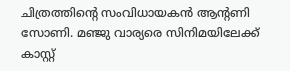ചിത്രത്തിന്റെ സംവിധായകൻ ആന്റണി സോണി. മഞ്ജു വാര്യരെ സിനിമയിലേക്ക് കാസ്റ്റ്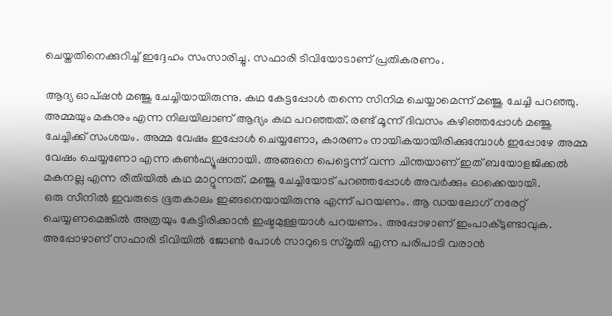ചെയ്തതിനെക്കുറിച്ച് ഇദ്ദേഹം സംസാരിച്ചു. സഫാരി ടിവിയോടാണ് പ്രതികരണം.

ആദ്യ ഓപ്ഷൻ മഞ്ജു ചേച്ചിയായിരുന്നു. കഥ കേട്ടപ്പോൾ തന്നെ സിനിമ ചെയ്യാമെന്ന് മഞ്ജു ചേച്ചി പറഞ്ഞു. അമ്മയും മകനും എന്ന നിലയിലാണ് ആദ്യം കഥ പറഞ്ഞത്. രണ്ട് മൂന്ന് ദിവസം കഴിഞ്ഞപ്പോൾ മഞ്ജു ചേച്ചിക്ക് സംശയം. അമ്മ വേഷം ഇപ്പോൾ ചെയ്യണോ, കാരണം നായികയായിരിക്കുമ്പോൾ ഇപ്പോഴേ അമ്മ വേഷം ചെയ്യണോ എന്ന കൺഫ്യൂഷനായി. അങ്ങനെ പെട്ടെന്ന് വന്ന ചിന്തയാണ് ഇത് ബയോളജിക്കൽ മകനല്ല എന്ന രീതിയിൽ കഥ മാറ്റുന്നത്. മഞ്ജു ചേച്ചിയോട് പറഞ്ഞപ്പോൾ അവർക്കും ഓക്കെയായി.
ഒരു സീനിൽ ഇവരുടെ ഭൂതകാലം ഇങ്ങനെയായിരുന്നു എന്ന് പറയണം. ആ ഡയലോഗ് നരേറ്റ് ചെയ്യണമെങ്കിൽ അത്രയും കേട്ടിരിക്കാൻ ഇഷ്ടമുള്ളയാൾ പറയണം. അപ്പോഴാണ് ഇംപാക്ടുണ്ടാവുക. അപ്പോഴാണ് സഫാരി ടിവിയിൽ ജോൺ പോൾ സാറുടെ സ്മൃതി എന്ന പരിപാടി വരാൻ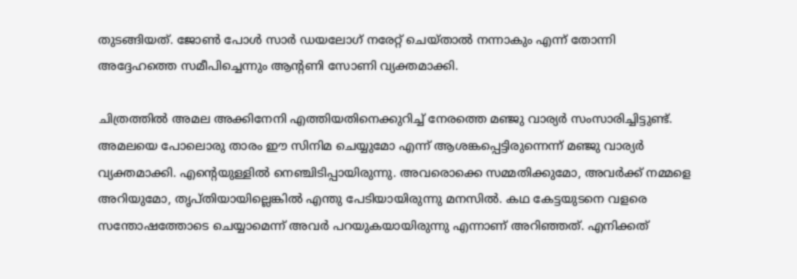തുടങ്ങിയത്. ജോൺ പോൾ സാർ ഡയലോഗ് നരേറ്റ് ചെയ്താൽ നന്നാകും എന്ന് തോന്നി അദ്ദേഹത്തെ സമീപിച്ചെന്നും ആന്റണി സോണി വ്യക്തമാക്കി.

ചിത്രത്തിൽ അമല അക്കിനേനി എത്തിയതിനെക്കുറിച്ച് നേരത്തെ മഞ്ജു വാര്യർ സംസാരിച്ചിട്ടുണ്ട്. അമലയെ പോലൊരു താരം ഈ സിനിമ ചെയ്യുമോ എന്ന് ആശങ്കപ്പെട്ടിരുന്നെന്ന് മഞ്ജു വാര്യർ വ്യക്തമാക്കി. എന്റെയുള്ളിൽ നെഞ്ചിടിപ്പായിരുന്നു. അവരൊക്കെ സമ്മതിക്കുമോ, അവർക്ക് നമ്മളെ അറിയുമോ, തൃപ്തിയായില്ലെങ്കിൽ എന്തു പേടിയായിരുന്നു മനസിൽ. കഥ കേട്ടയുടനെ വളരെ സന്തോഷത്തോടെ ചെയ്യാമെന്ന് അവർ പറയുകയായിരുന്നു എന്നാണ് അറിഞ്ഞത്. എനിക്കത്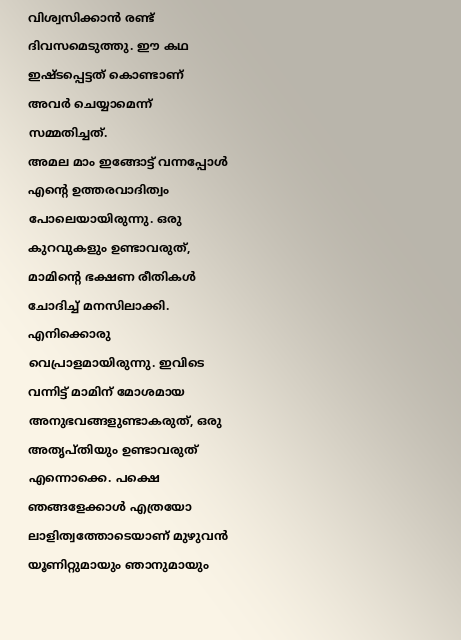വിശ്വസിക്കാൻ രണ്ട് ദിവസമെടുത്തു. ഈ കഥ ഇഷ്ടപ്പെട്ടത് കൊണ്ടാണ് അവർ ചെയ്യാമെന്ന് സമ്മതിച്ചത്.
അമല മാം ഇങ്ങോട്ട് വന്നപ്പോൾ എന്റെ ഉത്തരവാദിത്വം പോലെയായിരുന്നു. ഒരു കുറവുകളും ഉണ്ടാവരുത്, മാമിന്റെ ഭക്ഷണ രീതികൾ ചോദിച്ച് മനസിലാക്കി. എനിക്കൊരു വെപ്രാളമായിരുന്നു. ഇവിടെ വന്നിട്ട് മാമിന് മോശമായ അനുഭവങ്ങളുണ്ടാകരുത്, ഒരു അതൃപ്തിയും ഉണ്ടാവരുത് എന്നൊക്കെ. പക്ഷെ ഞങ്ങളേക്കാൾ എത്രയോ ലാളിത്വത്തോടെയാണ് മുഴുവൻ യൂണിറ്റുമായും ഞാനുമായും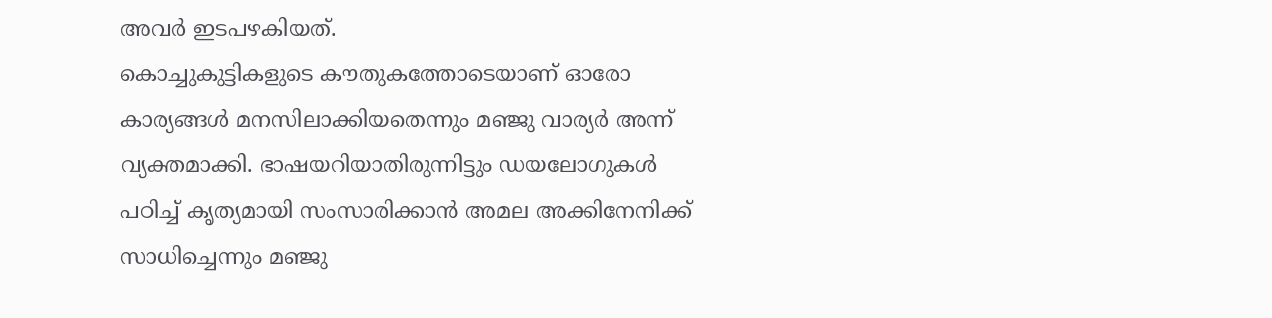അവർ ഇടപഴകിയത്.
കൊച്ചുകുട്ടികളുടെ കൗതുകത്തോടെയാണ് ഓരോ കാര്യങ്ങൾ മനസിലാക്കിയതെന്നും മഞ്ജു വാര്യർ അന്ന് വ്യക്തമാക്കി. ഭാഷയറിയാതിരുന്നിട്ടും ഡയലോഗുകൾ പഠിച്ച് കൃത്യമായി സംസാരിക്കാൻ അമല അക്കിനേനിക്ക് സാധിച്ചെന്നും മഞ്ജു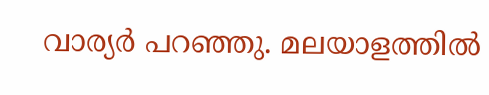വാര്യർ പറഞ്ഞു. മലയാളത്തിൽ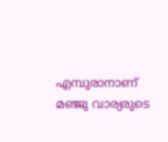എമ്പുരാനാണ് മഞ്ജു വാര്യരുടെ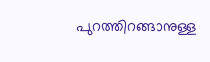പുറത്തിറങ്ങാനുള്ള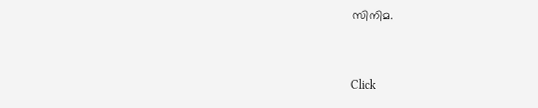സിനിമ.


Click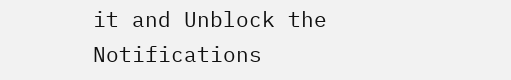it and Unblock the Notifications